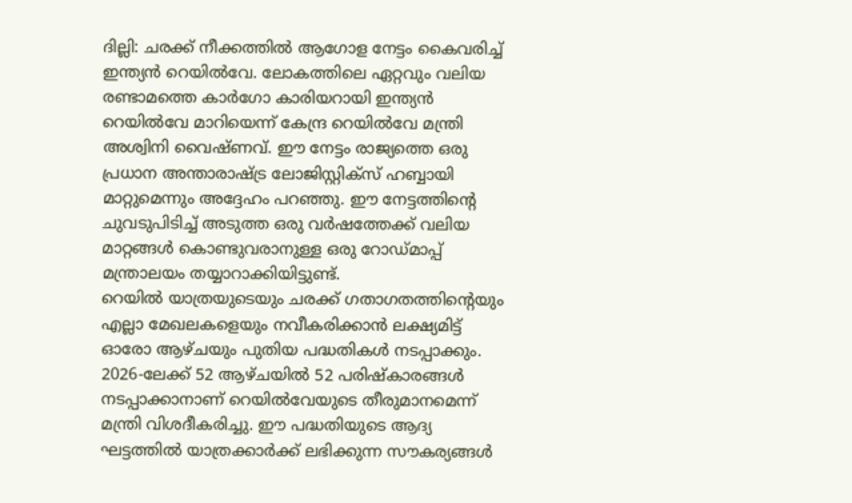ദില്ലി: ചരക്ക് നീക്കത്തിൽ ആഗോള നേട്ടം കൈവരിച്ച് ഇന്ത്യൻ റെയിൽവേ. ലോകത്തിലെ ഏറ്റവും വലിയ രണ്ടാമത്തെ കാർഗോ കാരിയറായി ഇന്ത്യൻ റെയിൽവേ മാറിയെന്ന് കേന്ദ്ര റെയിൽവേ മന്ത്രി അശ്വിനി വൈഷ്ണവ്. ഈ നേട്ടം രാജ്യത്തെ ഒരു പ്രധാന അന്താരാഷ്ട്ര ലോജിസ്റ്റിക്സ് ഹബ്ബായി മാറ്റുമെന്നും അദ്ദേഹം പറഞ്ഞു. ഈ നേട്ടത്തിന്റെ ചുവടുപിടിച്ച് അടുത്ത ഒരു വർഷത്തേക്ക് വലിയ മാറ്റങ്ങൾ കൊണ്ടുവരാനുള്ള ഒരു റോഡ്മാപ്പ് മന്ത്രാലയം തയ്യാറാക്കിയിട്ടുണ്ട്.
റെയിൽ യാത്രയുടെയും ചരക്ക് ഗതാഗതത്തിൻ്റെയും എല്ലാ മേഖലകളെയും നവീകരിക്കാൻ ലക്ഷ്യമിട്ട് ഓരോ ആഴ്ചയും പുതിയ പദ്ധതികൾ നടപ്പാക്കും. 2026-ലേക്ക് 52 ആഴ്ചയിൽ 52 പരിഷ്കാരങ്ങൾ നടപ്പാക്കാനാണ് റെയിൽവേയുടെ തീരുമാനമെന്ന് മന്ത്രി വിശദീകരിച്ചു. ഈ പദ്ധതിയുടെ ആദ്യ ഘട്ടത്തിൽ യാത്രക്കാർക്ക് ലഭിക്കുന്ന സൗകര്യങ്ങൾ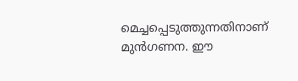മെച്ചപ്പെടുത്തുന്നതിനാണ് മുൻഗണന. ഈ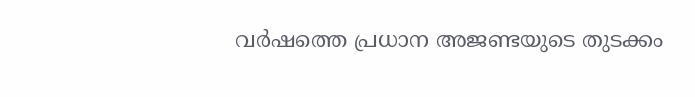വർഷത്തെ പ്രധാന അജണ്ടയുടെ തുടക്കം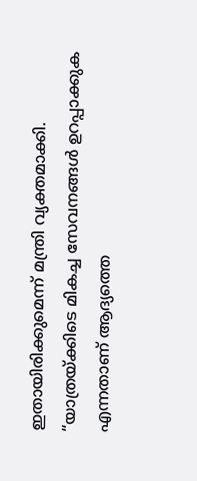ഇതായിരിക്കുമെന്ന് മന്ത്രി വ്യക്തമാക്കി. “യാത്രയ്ക്കിടെ മികച്ച സേവനങ്ങൾ ഉറപ്പാക്കുക എന്നതാണ് ആദ്യത്തെ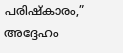പരിഷ്കാരം,” അദ്ദേഹം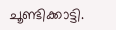ചൂണ്ടിക്കാട്ടി.